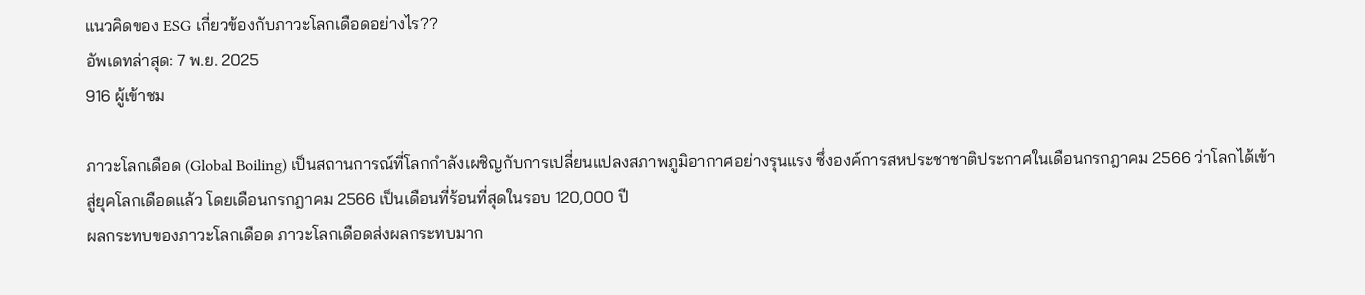แนวคิดของ ESG เกี่ยวข้องกับภาวะโลกเดือดอย่างไร??
อัพเดทล่าสุด: 7 พ.ย. 2025
916 ผู้เข้าชม

ภาวะโลกเดือด (Global Boiling) เป็นสถานการณ์ที่โลกกำลังเผชิญกับการเปลี่ยนแปลงสภาพภูมิอากาศอย่างรุนแรง ซึ่งองค์การสหประชาชาติประกาศในเดือนกรกฎาคม 2566 ว่าโลกได้เข้าสู่ยุคโลกเดือดแล้ว โดยเดือนกรกฎาคม 2566 เป็นเดือนที่ร้อนที่สุดในรอบ 120,000 ปี
ผลกระทบของภาวะโลกเดือด ภาวะโลกเดือดส่งผลกระทบมาก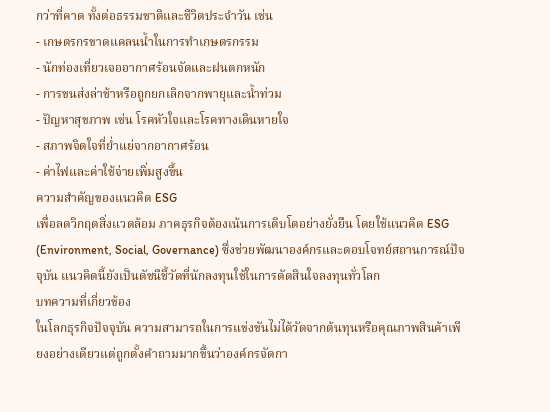กว่าที่คาด ทั้งต่อธรรมชาติและชีวิตประจำวัน เช่น
- เกษตรกรขาดแคลนน้ำในการทำเกษตรกรรม
- นักท่องเที่ยวเจออากาศร้อนจัดและฝนตกหนัก
- การขนส่งล่าช้าหรือถูกยกเลิกจากพายุและน้ำท่วม
- ปัญหาสุขภาพ เช่น โรคหัวใจและโรคทางเดินหายใจ
- สภาพจิตใจที่ย่ำแย่จากอากาศร้อน
- ค่าไฟและค่าใช้จ่ายเพิ่มสูงขึ้น
ความสำคัญของแนวคิด ESG
เพื่อลดวิกฤตสิ่งแวดล้อม ภาคธุรกิจต้องเน้นการเติบโตอย่างยั่งยืน โดยใช้แนวคิด ESG (Environment, Social, Governance) ซึ่งช่วยพัฒนาองค์กรและตอบโจทย์สถานการณ์ปัจจุบัน แนวคิดนี้ยังเป็นดัชนีชี้วัดที่นักลงทุนใช้ในการตัดสินใจลงทุนทั่วโลก
บทความที่เกี่ยวข้อง
ในโลกธุรกิจปัจจุบัน ความสามารถในการแข่งขันไม่ได้วัดจากต้นทุนหรือคุณภาพสินค้าเพียงอย่างเดียวแต่ถูกตั้งคำถามมากขึ้นว่าองค์กรจัดกา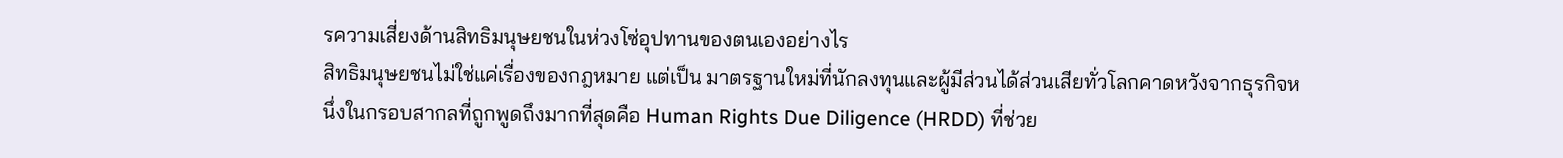รความเสี่ยงด้านสิทธิมนุษยชนในห่วงโซ่อุปทานของตนเองอย่างไร
สิทธิมนุษยชนไม่ใช่แค่เรื่องของกฎหมาย แต่เป็น มาตรฐานใหม่ที่นักลงทุนและผู้มีส่วนได้ส่วนเสียทั่วโลกคาดหวังจากธุรกิจหนึ่งในกรอบสากลที่ถูกพูดถึงมากที่สุดคือ Human Rights Due Diligence (HRDD) ที่ช่วย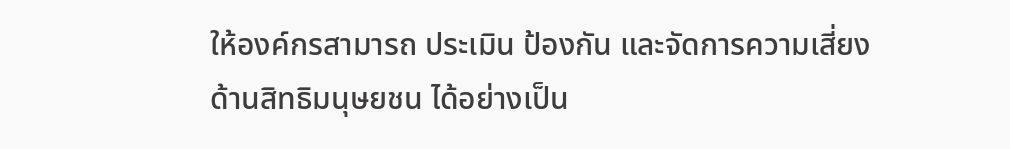ให้องค์กรสามารถ ประเมิน ป้องกัน และจัดการความเสี่ยงด้านสิทธิมนุษยชน ได้อย่างเป็น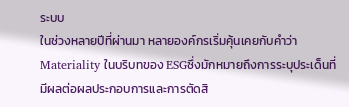ระบบ
ในช่วงหลายปีที่ผ่านมา หลายองค์กรเริ่มคุ้นเคยกับคำว่า Materiality ในบริบทของ ESGซึ่งมักหมายถึงการระบุประเด็นที่ มีผลต่อผลประกอบการและการตัดสิ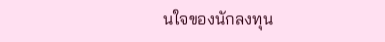นใจของนักลงทุน